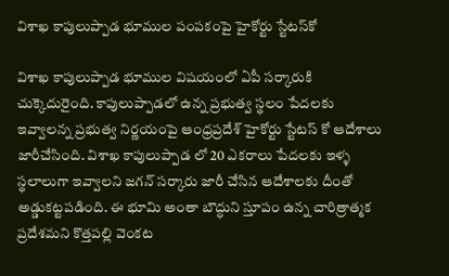విశాఖ కాపులుప్పాడ భూముల పంపకంపై హైకోర్టు స్టేటస్‌కో

విశాఖ కాపులుప్పాడ భూముల విషయంలో ఏపీ సర్కారుకి చుక్కెదురైంది. కాపులుప్పాడలో ఉన్న ప్రభుత్వ స్థలం పేదలకు ఇవ్వాలన్న ప్రభుత్వ నిర్ణయంపై ఆంధ్రప్రదేశ్ హైకోర్టు స్టేటస్ కో ఆదేశాలు జారీచేసింది. విశాఖ కాపులుప్పాడ లో 20 ఎకరాలు పేదలకు ఇళ్ళ స్థలాలుగా ఇవ్వాలని జగన్ సర్కారు జారీ చేసిన ఆదేశాలకు దీంతో అడ్డుకట్టపడింది. ఈ భూమి అంతా బౌద్ధుని స్తూపం ఉన్న చారిత్రాత్మక ప్రదేశమని కొత్తపల్లి వెంకట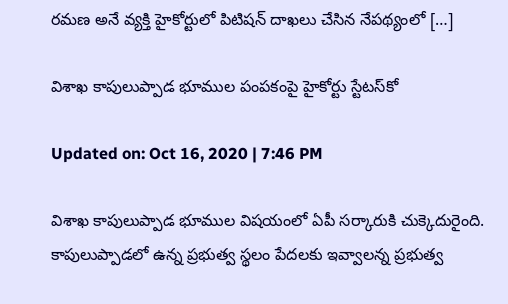రమణ అనే వ్యక్తి హైకోర్టులో పిటిషన్ దాఖలు చేసిన నేపథ్యంలో […]

విశాఖ కాపులుప్పాడ భూముల పంపకంపై హైకోర్టు స్టేటస్‌కో

Updated on: Oct 16, 2020 | 7:46 PM

విశాఖ కాపులుప్పాడ భూముల విషయంలో ఏపీ సర్కారుకి చుక్కెదురైంది. కాపులుప్పాడలో ఉన్న ప్రభుత్వ స్థలం పేదలకు ఇవ్వాలన్న ప్రభుత్వ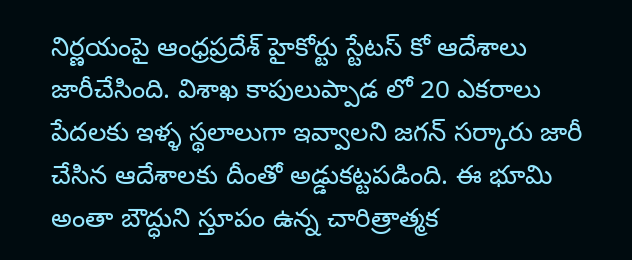నిర్ణయంపై ఆంధ్రప్రదేశ్ హైకోర్టు స్టేటస్ కో ఆదేశాలు జారీచేసింది. విశాఖ కాపులుప్పాడ లో 20 ఎకరాలు పేదలకు ఇళ్ళ స్థలాలుగా ఇవ్వాలని జగన్ సర్కారు జారీ చేసిన ఆదేశాలకు దీంతో అడ్డుకట్టపడింది. ఈ భూమి అంతా బౌద్ధుని స్తూపం ఉన్న చారిత్రాత్మక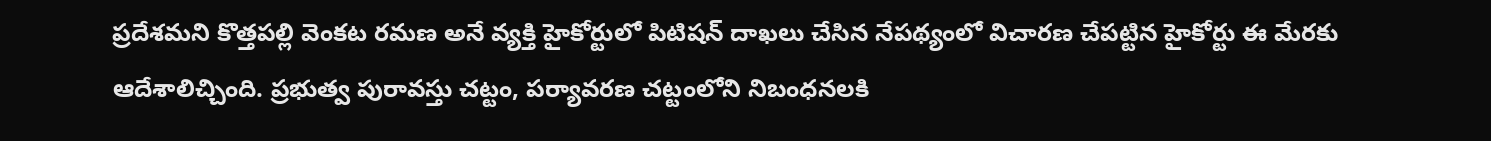ప్రదేశమని కొత్తపల్లి వెంకట రమణ అనే వ్యక్తి హైకోర్టులో పిటిషన్ దాఖలు చేసిన నేపథ్యంలో విచారణ చేపట్టిన హైకోర్టు ఈ మేరకు ఆదేశాలిచ్చింది. ప్రభుత్వ పురావస్తు చట్టం, పర్యావరణ చట్టంలోని నిబంధనలకి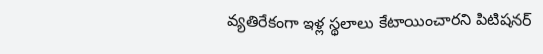వ్యతిరేకంగా ఇళ్ల స్థలాలు కేటాయించారని పిటిషనర్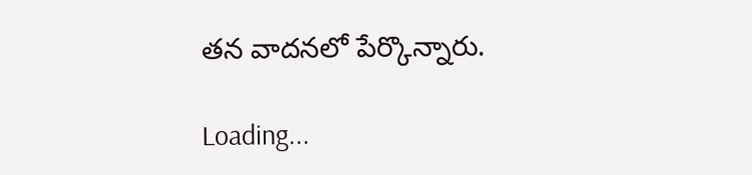తన వాదనలో పేర్కొన్నారు.

Loading...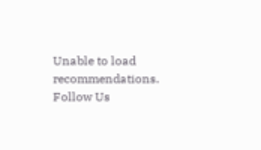Unable to load recommendations.
Follow Us